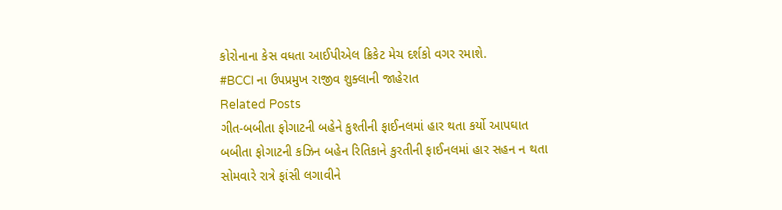કોરોનાના કેસ વધતા આઈપીએલ ક્રિકેટ મેચ દર્શકો વગર રમાશે.
#BCCI ના ઉપપ્રમુખ રાજીવ શુક્લાની જાહેરાત
Related Posts
ગીત-બબીતા ફોગાટની બહેને કુશ્તીની ફાઈનલમાં હાર થતા કર્યો આપઘાત
બબીતા ફોગાટની કઝિન બહેન રિતિકાને કુરતીની ફાઈનલમાં હાર સહન ન થતા સોમવારે રાત્રે ફાંસી લગાવીને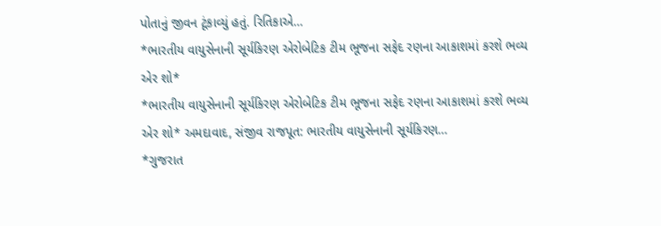પોતાનું જીવન ટૂંકાવ્યું હતું. રિતિકાએ…
*ભારતીય વાયુસેનાની સૂર્યકિરણ એરોબેટિક ટીમ ભૂજના સફેદ રણના આકાશમાં કરશે ભવ્ય એર શો*
*ભારતીય વાયુસેનાની સૂર્યકિરણ એરોબેટિક ટીમ ભૂજના સફેદ રણના આકાશમાં કરશે ભવ્ય એર શો* અમદાવાદ, સંજીવ રાજપૂત: ભારતીય વાયુસેનાની સૂર્યકિરણ…
*ગુજરાત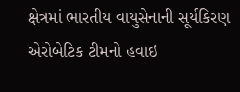ક્ષેત્રમાં ભારતીય વાયુસેનાની સૂર્યકિરણ એરોબેટિક ટીમનો હવાઇ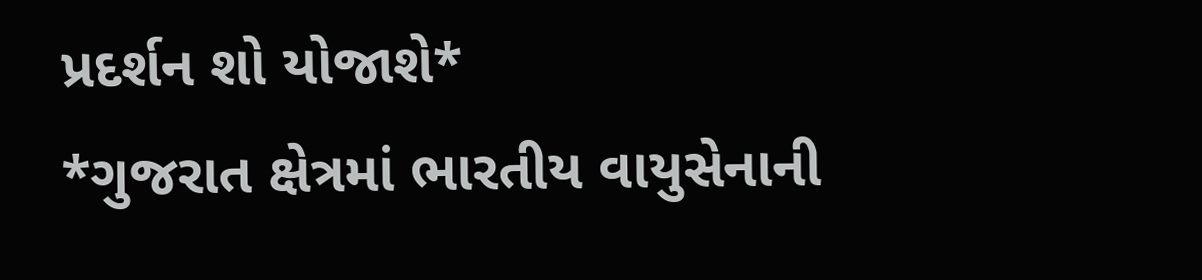પ્રદર્શન શો યોજાશે*
*ગુજરાત ક્ષેત્રમાં ભારતીય વાયુસેનાની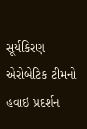સૂર્યકિરણ એરોબેટિક ટીમનો હવાઇ પ્રદર્શન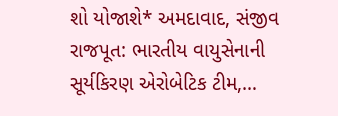શો યોજાશે* અમદાવાદ, સંજીવ રાજપૂત: ભારતીય વાયુસેનાની સૂર્યકિરણ એરોબેટિક ટીમ,…